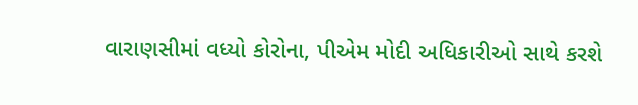વારાણસીમાં વધ્યો કોરોના, પીએમ મોદી અધિકારીઓ સાથે કરશે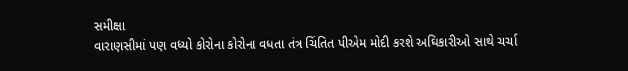સમીક્ષા
વારાણસીમાં પણ વધ્યો કોરોના કોરોના વધતા તંત્ર ચિંતિત પીએમ મોદી કરશે અઘિકારીઓ સાથે ચર્ચા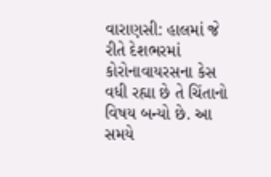વારાણસી: હાલમાં જે રીતે દેશભરમાં કોરોનાવાયરસના કેસ વધી રહ્યા છે તે ચિંતાનો વિષય બન્યો છે. આ સમયે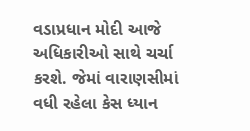વડાપ્રધાન મોદી આજે અધિકારીઓ સાથે ચર્ચા કરશે. જેમાં વારાણસીમાં વધી રહેલા કેસ ધ્યાન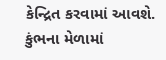કેન્દ્રિત કરવામાં આવશે. કુંભના મેળામાં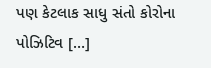પણ કેટલાક સાધુ સંતો કોરોના પોઝિટિવ […]